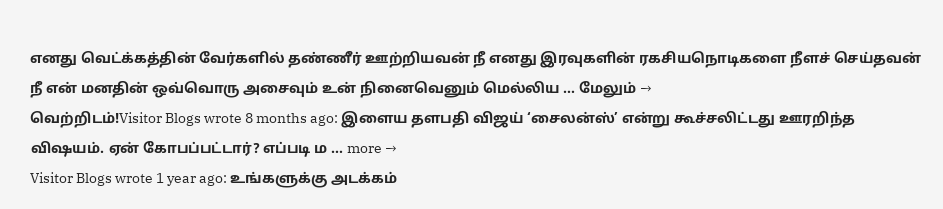எனது வெட்க்கத்தின் வேர்களில் தண்ணீர் ஊற்றியவன் நீ எனது இரவுகளின் ரகசியநொடிகளை நீளச் செய்தவன் நீ என் மனதின் ஒவ்வொரு அசைவும் உன் நினைவெனும் மெல்லிய … மேலும் →
வெற்றிடம்!Visitor Blogs wrote 8 months ago: இளைய தளபதி விஜய் ‘சைலன்ஸ்’ என்று கூச்சலிட்டது ஊரறிந்த விஷயம். ஏன் கோபப்பட்டார்? எப்படி ம … more →
Visitor Blogs wrote 1 year ago: உங்களுக்கு அடக்கம்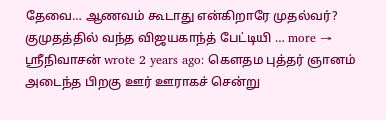தேவை… ஆணவம் கூடாது என்கிறாரே முதல்வர்? குமுதத்தில் வந்த விஜயகாந்த் பேட்டியி … more →
ஸ்ரீநிவாசன் wrote 2 years ago: கௌதம புத்தர் ஞானம் அடைந்த பிறகு ஊர் ஊராகச் சென்று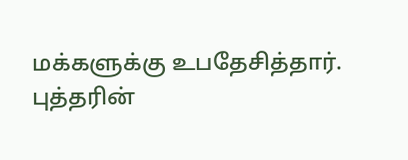மக்களுக்கு உபதேசித்தார். புத்தரின்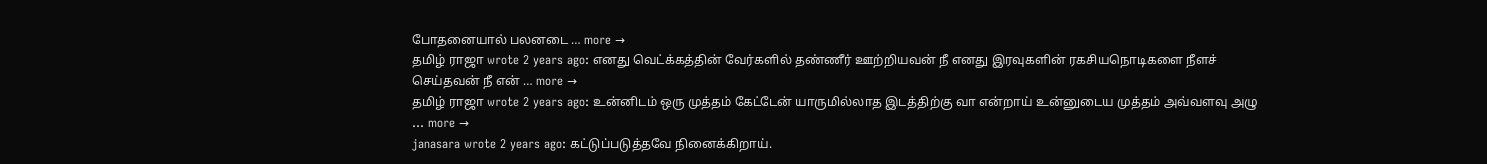போதனையால் பலனடை … more →
தமிழ் ராஜா wrote 2 years ago: எனது வெட்க்கத்தின் வேர்களில் தண்ணீர் ஊற்றியவன் நீ எனது இரவுகளின் ரகசியநொடிகளை நீளச் செய்தவன் நீ என் … more →
தமிழ் ராஜா wrote 2 years ago: உன்னிடம் ஒரு முத்தம் கேட்டேன் யாருமில்லாத இடத்திற்கு வா என்றாய் உன்னுடைய முத்தம் அவ்வளவு அழு … more →
janasara wrote 2 years ago: கட்டுப்படுத்தவே நினைக்கிறாய்.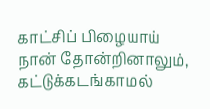காட்சிப் பிழையாய் நான் தோன்றினாலும், கட்டுக்கடங்காமல்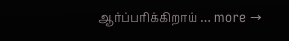ஆர்ப்பரிக்கிறாய் … more →